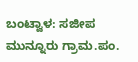ಬಂಟ್ವಾಳ: ಸಜೀಪ ಮುನ್ನೂರು ಗ್ರಾಮ.ಪಂ.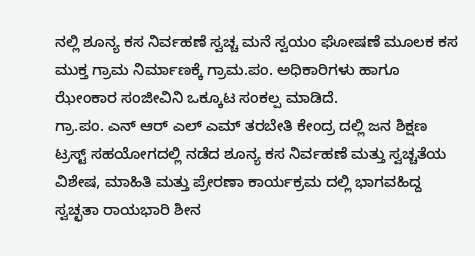ನಲ್ಲಿ ಶೂನ್ಯ ಕಸ ನಿರ್ವಹಣೆ ಸ್ವಚ್ಚ ಮನೆ ಸ್ವಯಂ ಘೋಷಣೆ ಮೂಲಕ ಕಸ ಮುಕ್ತ ಗ್ರಾಮ ನಿರ್ಮಾಣಕ್ಕೆ ಗ್ರಾಮ.ಪಂ. ಅಧಿಕಾರಿಗಳು ಹಾಗೂ ಝೇಂಕಾರ ಸಂಜೀವಿನಿ ಒಕ್ಕೂಟ ಸಂಕಲ್ಪ ಮಾಡಿದೆ.
ಗ್ರಾ.ಪಂ. ಎನ್ ಆರ್ ಎಲ್ ಎಮ್ ತರಬೇತಿ ಕೇಂದ್ರ ದಲ್ಲಿ ಜನ ಶಿಕ್ಷಣ ಟ್ರಸ್ಟ್ ಸಹಯೋಗದಲ್ಲಿ ನಡೆದ ಶೂನ್ಯ ಕಸ ನಿರ್ವಹಣೆ ಮತ್ತು ಸ್ವಚ್ಚತೆಯ ವಿಶೇಷ, ಮಾಹಿತಿ ಮತ್ತು ಪ್ರೇರಣಾ ಕಾರ್ಯಕ್ರಮ ದಲ್ಲಿ ಭಾಗವಹಿದ್ದ ಸ್ವಚ್ಛತಾ ರಾಯಭಾರಿ ಶೀನ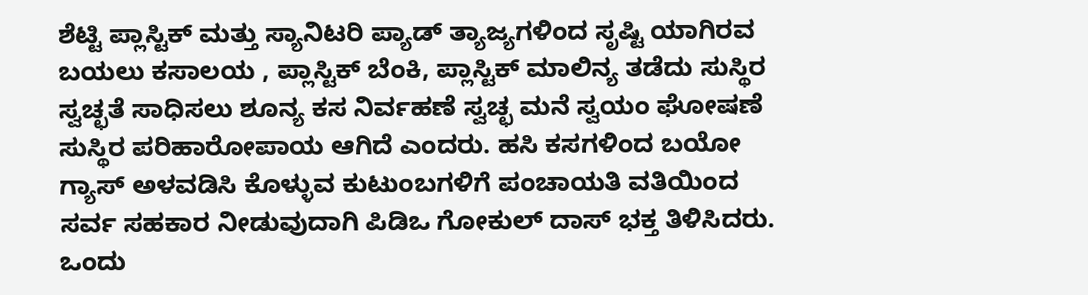ಶೆಟ್ಟಿ ಪ್ಲಾಸ್ಟಿಕ್ ಮತ್ತು ಸ್ಯಾನಿಟರಿ ಪ್ಯಾಡ್ ತ್ಯಾಜ್ಯಗಳಿಂದ ಸೃಷ್ಟಿ ಯಾಗಿರವ ಬಯಲು ಕಸಾಲಯ , ಪ್ಲಾಸ್ಟಿಕ್ ಬೆಂಕಿ, ಪ್ಲಾಸ್ಟಿಕ್ ಮಾಲಿನ್ಯ ತಡೆದು ಸುಸ್ಥಿರ ಸ್ವಚ್ಛತೆ ಸಾಧಿಸಲು ಶೂನ್ಯ ಕಸ ನಿರ್ವಹಣೆ ಸ್ವಚ್ಛ ಮನೆ ಸ್ವಯಂ ಘೋಷಣೆ ಸುಸ್ಥಿರ ಪರಿಹಾರೋಪಾಯ ಆಗಿದೆ ಎಂದರು. ಹಸಿ ಕಸಗಳಿಂದ ಬಯೋ ಗ್ಯಾಸ್ ಅಳವಡಿಸಿ ಕೊಳ್ಳುವ ಕುಟುಂಬಗಳಿಗೆ ಪಂಚಾಯತಿ ವತಿಯಿಂದ ಸರ್ವ ಸಹಕಾರ ನೀಡುವುದಾಗಿ ಪಿಡಿಒ ಗೋಕುಲ್ ದಾಸ್ ಭಕ್ತ ತಿಳಿಸಿದರು. ಒಂದು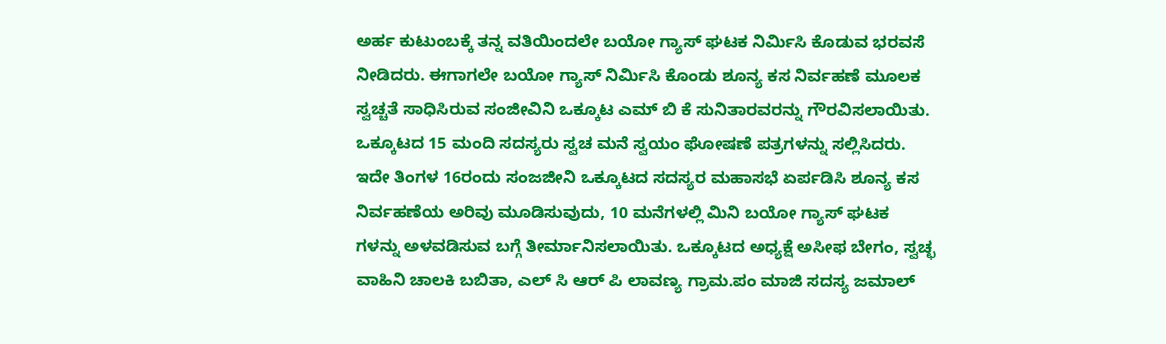ಅರ್ಹ ಕುಟುಂಬಕ್ಕೆ ತನ್ನ ವತಿಯಿಂದಲೇ ಬಯೋ ಗ್ಯಾಸ್ ಘಟಕ ನಿರ್ಮಿಸಿ ಕೊಡುವ ಭರವಸೆ ನೀಡಿದರು. ಈಗಾಗಲೇ ಬಯೋ ಗ್ಯಾಸ್ ನಿರ್ಮಿಸಿ ಕೊಂಡು ಶೂನ್ಯ ಕಸ ನಿರ್ವಹಣೆ ಮೂಲಕ ಸ್ವಚ್ಚತೆ ಸಾಧಿಸಿರುವ ಸಂಜೀವಿನಿ ಒಕ್ಕೂಟ ಎಮ್ ಬಿ ಕೆ ಸುನಿತಾರವರನ್ನು ಗೌರವಿಸಲಾಯಿತು. ಒಕ್ಕೂಟದ 15 ಮಂದಿ ಸದಸ್ಯರು ಸ್ವಚ ಮನೆ ಸ್ವಯಂ ಘೋಷಣೆ ಪತ್ರಗಳನ್ನು ಸಲ್ಲಿಸಿದರು. ಇದೇ ತಿಂಗಳ 16ರಂದು ಸಂಜಜೀನಿ ಒಕ್ಕೂಟದ ಸದಸ್ಯರ ಮಹಾಸಭೆ ಏರ್ಪಡಿಸಿ ಶೂನ್ಯ ಕಸ ನಿರ್ವಹಣೆಯ ಅರಿವು ಮೂಡಿಸುವುದು, 10 ಮನೆಗಳಲ್ಲಿ ಮಿನಿ ಬಯೋ ಗ್ಯಾಸ್ ಘಟಕ ಗಳನ್ನು ಅಳವಡಿಸುವ ಬಗ್ಗೆ ತೀರ್ಮಾನಿಸಲಾಯಿತು. ಒಕ್ಕೂಟದ ಅಧ್ಯಕ್ಷೆ ಅಸೀಫ ಬೇಗಂ, ಸ್ವಚ್ಛ ವಾಹಿನಿ ಚಾಲಕಿ ಬಬಿತಾ, ಎಲ್ ಸಿ ಆರ್ ಪಿ ಲಾವಣ್ಯ ಗ್ರಾಮ.ಪಂ ಮಾಜಿ ಸದಸ್ಯ ಜಮಾಲ್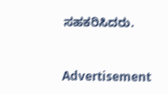ಸಹಕರಿಸಿದರು.


Advertisement